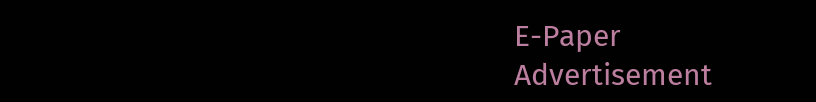E-Paper
Advertisement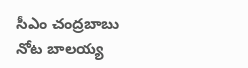సీఎం చంద్రబాబు నోట బాలయ్య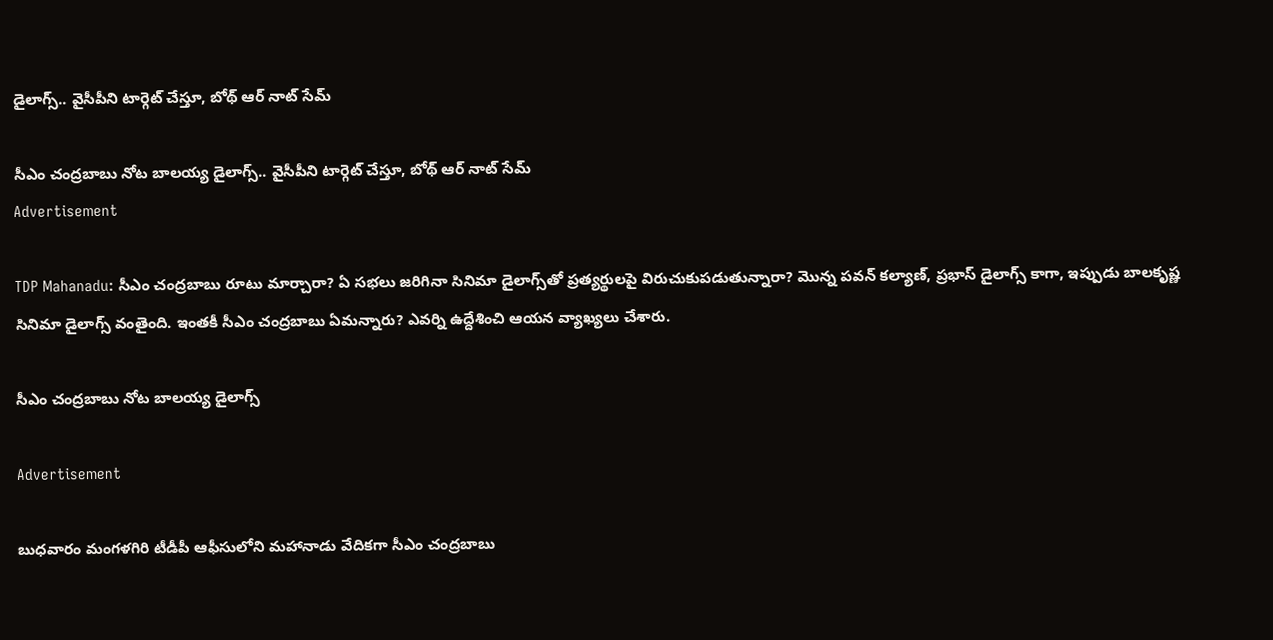డైలాగ్స్.. వైసీపీని టార్గెట్ చేస్తూ, బోథ్ ఆర్ నాట్ సేమ్

సీఎం చంద్రబాబు నోట బాలయ్య డైలాగ్స్.. వైసీపీని టార్గెట్ చేస్తూ, బోథ్ ఆర్ నాట్ సేమ్
Advertisement

TDP Mahanadu: సీఎం చంద్రబాబు రూటు మార్చారా? ఏ సభలు జరిగినా సినిమా డైలాగ్స్‌తో ప్రత్యర్థులపై విరుచుకుపడుతున్నారా? మొన్న పవన్ కల్యాణ్, ప్రభాస్ డైలాగ్స్ కాగా, ఇప్పుడు బాలకృష్ణ సినిమా డైలాగ్స్ వంతైంది. ఇంతకీ సీఎం చంద్రబాబు ఏమన్నారు? ఎవర్ని ఉద్దేశించి ఆయన వ్యాఖ్యలు చేశారు.

సీఎం చంద్రబాబు నోట బాలయ్య డైలాగ్స్

Advertisement

బుధవారం మంగళగిరి టీడీపీ ఆఫీసులోని మహానాడు వేదికగా సీఎం చంద్రబాబు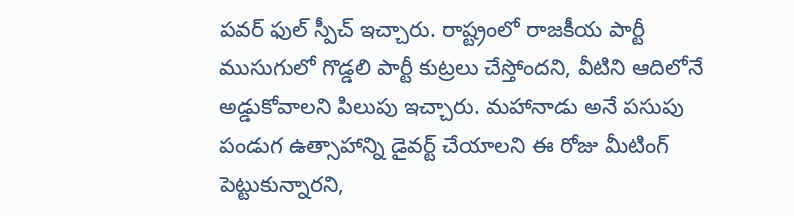పవర్ ఫుల్ స్పీచ్ ఇచ్చారు. రాష్ట్రంలో రాజకీయ పార్టీ ముసుగులో గొడ్డలి పార్టీ కుట్రలు చేస్తోందని, వీటిని ఆదిలోనే అడ్డుకోవాలని పిలుపు ఇచ్చారు. మహానాడు అనే పసుపు పండుగ ఉత్సాహాన్ని డైవర్ట్ చేయాలని ఈ రోజు మీటింగ్ పెట్టుకున్నారని,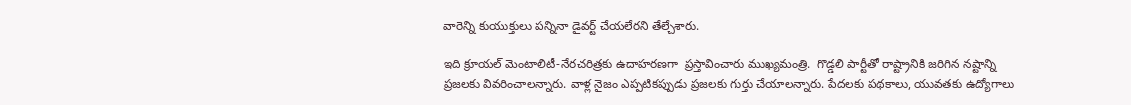వారెన్ని కుయుక్తులు పన్నినా డైవర్ట్ చేయలేరని తేల్చేశారు.

ఇది క్రూయల్ మెంటాలిటీ-నేరచరిత్రకు ఉదాహరణగా  ప్రస్తావించారు ముఖ్యమంత్రి.  గొడ్డలి పార్టీతో రాష్ట్రానికి జరిగిన నష్టాన్ని ప్రజలకు వివరించాలన్నారు. వాళ్ల నైజం ఎప్పటికప్పుడు ప్రజలకు గుర్తు చేయాలన్నారు. పేదలకు పథకాలు, యువతకు ఉద్యోగాలు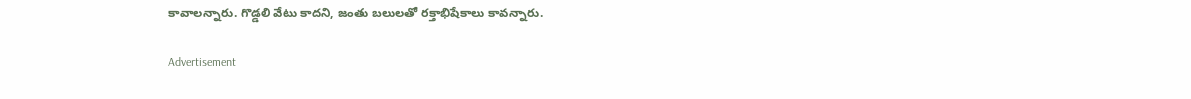కావాలన్నారు. గొడ్డలి వేటు కాదని, జంతు బలులతో రక్తాభిషేకాలు కావన్నారు.

Advertisement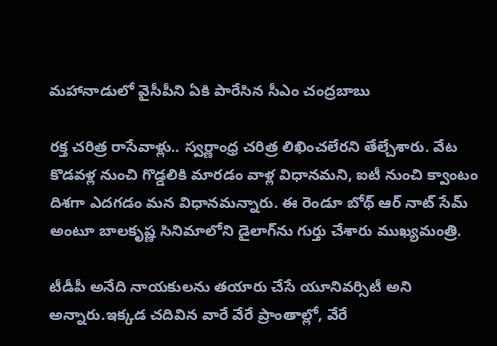మహానాడులో వైసీపీని ఏకి పారేసిన సీఎం చంద్రబాబు

రక్త చరిత్ర రాసేవాళ్లు.. స్వర్ణాంధ్ర చరిత్ర లిఖించలేరని తేల్చేశారు. వేట కొడవళ్ల నుంచి గొడ్డలికి మారడం వాళ్ల విధానమని, ఐటీ నుంచి క్వాంటం దిశగా ఎదగడం మన విధానమన్నారు. ఈ రెండూ బోథ్ ఆర్ నాట్ సేమ్ అంటూ బాలకృష్ణ సినిమాలోని డైలాగ్‌ను గుర్తు చేశారు ముఖ్యమంత్రి.

టీడీపీ అనేది నాయకులను తయారు చేసే యూనివర్సిటీ అని అన్నారు.ఇక్కడ చదివిన వారే వేరే ప్రాంతాల్లో, వేరే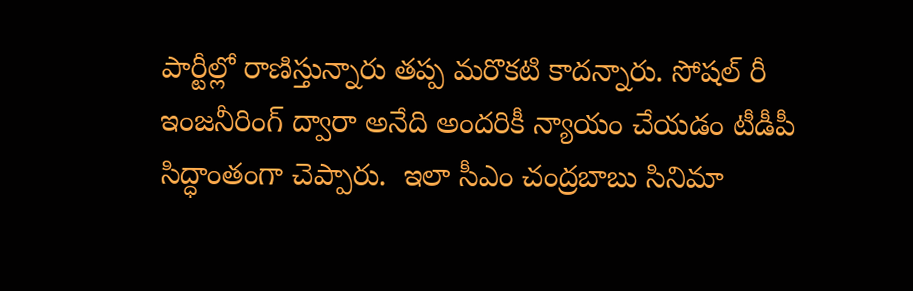పార్టీల్లో రాణిస్తున్నారు తప్ప మరొకటి కాదన్నారు. సోషల్ రీ ఇంజనీరింగ్ ద్వారా అనేది అందరికీ న్యాయం చేయడం టీడీపీ సిద్ధాంతంగా చెప్పారు.  ఇలా సీఎం చంద్రబాబు సినిమా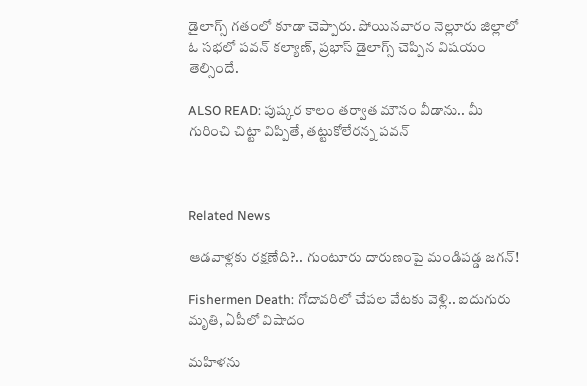డైలాగ్స్ గతంలో కూడా చెప్పారు. పోయినవారం నెల్లూరు జిల్లాలో ఓ సభలో పవన్ కల్యాణ్, ప్రభాస్ డైలాగ్స్‌ చెప్పిన విషయం తెల్సిందే.

ALSO READ: పుష్కర కాలం తర్వాత మౌనం వీడాను.. మీ గురించి చిట్టా విప్పితే, తట్టుకోలేరన్న పవన్



Related News

ఆడవాళ్లకు రక్షణేది?.. గుంటూరు దారుణంపై మండిపడ్డ జగన్!

Fishermen Death: గోదావరిలో చేపల వేటకు వెళ్లి.. ఐదుగురు మృతి, ఏపీలో విషాదం

మహిళను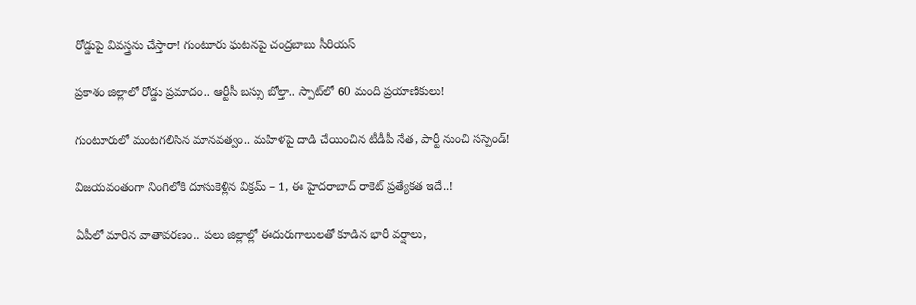రోడ్డుపై వివస్త్రను చేస్తారా! గుంటూరు ఘటనపై చంద్రబాబు సీరియస్

ప్రకాశం జిల్లాలో రోడ్డు ప్రమాదం.. ఆర్టీసీ బస్సు బోల్తా.. స్పాట్‌‌లో 60 మంది ప్రయాణికులు!

గుంటూరులో మంటగలిసిన మానవత్వం.. మహిళపై దాడి చేయించిన టీడీపీ నేత, పార్టీ నుంచి సస్పెండ్!

విజయవంతంగా నింగిలోకి దూసుకెళ్లిన విక్రమ్ – 1, ఈ హైదరాబాద్ రాకెట్ ప్రత్యేకత ఇదే..!

ఏపీలో మారిన వాతావరణం.. పలు జిల్లాల్లో ఈదురుగాలులతో కూడిన భారీ వర్షాలు,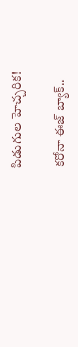పిడుగుల హెచ్చరిక!

కరోనా ఈజ్ బ్యాక్..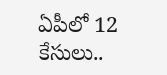ఏపీలో 12 కేసులు..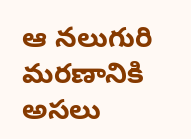ఆ నలుగురి మరణానికి అసలు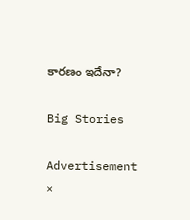కారణం ఇదేనా?

Big Stories

Advertisement
×